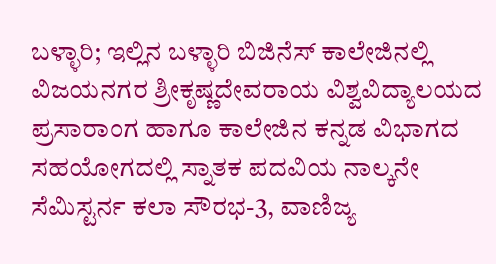ಬಳ್ಳಾರಿ; ಇಲ್ಲಿನ ಬಳ್ಳಾರಿ ಬಿಜಿನೆಸ್ ಕಾಲೇಜಿನಲ್ಲಿ ವಿಜಯನಗರ ಶ್ರೀಕೃಷ್ಣದೇವರಾಯ ವಿಶ್ವವಿದ್ಯಾಲಯದ ಪ್ರಸಾರಾಂಗ ಹಾಗೂ ಕಾಲೇಜಿನ ಕನ್ನಡ ವಿಭಾಗದ ಸಹಯೋಗದಲ್ಲಿ ಸ್ನಾತಕ ಪದವಿಯ ನಾಲ್ಕನೇ ಸೆಮಿಸ್ಟರ್ನ ಕಲಾ ಸೌರಭ-3, ವಾಣಿಜ್ಯ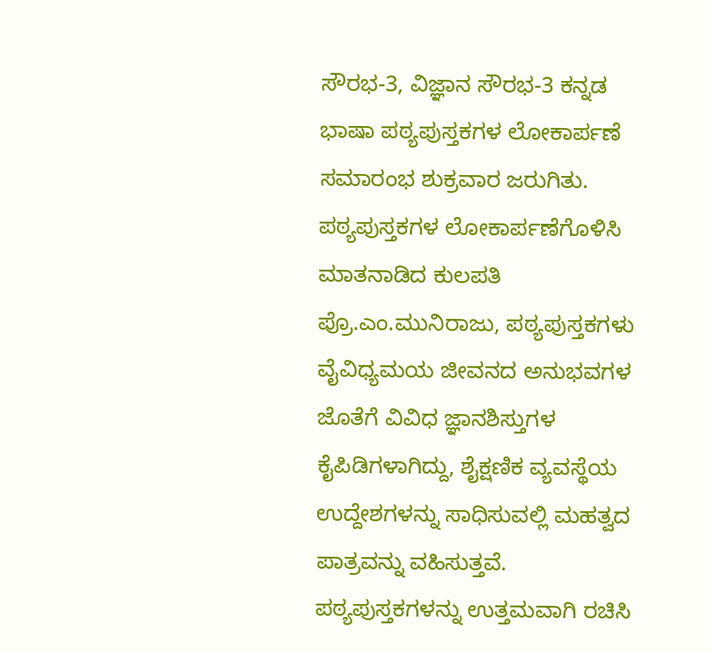ಸೌರಭ-3, ವಿಜ್ಞಾನ ಸೌರಭ-3 ಕನ್ನಡ ಭಾಷಾ ಪಠ್ಯಪುಸ್ತಕಗಳ ಲೋಕಾರ್ಪಣೆ ಸಮಾರಂಭ ಶುಕ್ರವಾರ ಜರುಗಿತು.
ಪಠ್ಯಪುಸ್ತಕಗಳ ಲೋಕಾರ್ಪಣೆಗೊಳಿಸಿ ಮಾತನಾಡಿದ ಕುಲಪತಿ ಪ್ರೊ.ಎಂ.ಮುನಿರಾಜು, ಪಠ್ಯಪುಸ್ತಕಗಳು ವೈವಿಧ್ಯಮಯ ಜೀವನದ ಅನುಭವಗಳ ಜೊತೆಗೆ ವಿವಿಧ ಜ್ಞಾನಶಿಸ್ತುಗಳ ಕೈಪಿಡಿಗಳಾಗಿದ್ದು, ಶೈಕ್ಷಣಿಕ ವ್ಯವಸ್ಥೆಯ ಉದ್ದೇಶಗಳನ್ನು ಸಾಧಿಸುವಲ್ಲಿ ಮಹತ್ವದ ಪಾತ್ರವನ್ನು ವಹಿಸುತ್ತವೆ. ಪಠ್ಯಪುಸ್ತಕಗಳನ್ನು ಉತ್ತಮವಾಗಿ ರಚಿಸಿ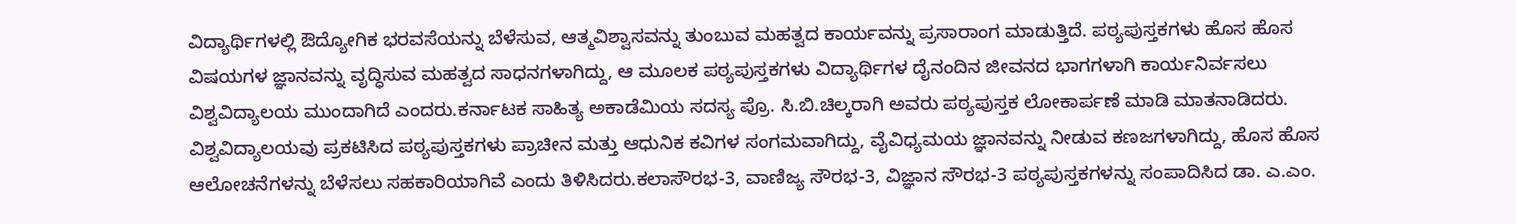ವಿದ್ಯಾರ್ಥಿಗಳಲ್ಲಿ ಔದ್ಯೋಗಿಕ ಭರವಸೆಯನ್ನು ಬೆಳೆಸುವ, ಆತ್ಮವಿಶ್ವಾಸವನ್ನು ತುಂಬುವ ಮಹತ್ವದ ಕಾರ್ಯವನ್ನು ಪ್ರಸಾರಾಂಗ ಮಾಡುತ್ತಿದೆ. ಪಠ್ಯಪುಸ್ತಕಗಳು ಹೊಸ ಹೊಸ ವಿಷಯಗಳ ಜ್ಞಾನವನ್ನು ವೃದ್ಧಿಸುವ ಮಹತ್ವದ ಸಾಧನಗಳಾಗಿದ್ದು, ಆ ಮೂಲಕ ಪಠ್ಯಪುಸ್ತಕಗಳು ವಿದ್ಯಾರ್ಥಿಗಳ ದೈನಂದಿನ ಜೀವನದ ಭಾಗಗಳಾಗಿ ಕಾರ್ಯನಿರ್ವಸಲು ವಿಶ್ವವಿದ್ಯಾಲಯ ಮುಂದಾಗಿದೆ ಎಂದರು.ಕರ್ನಾಟಕ ಸಾಹಿತ್ಯ ಅಕಾಡೆಮಿಯ ಸದಸ್ಯ ಪ್ರೊ. ಸಿ.ಬಿ.ಚಿಲ್ಕರಾಗಿ ಅವರು ಪಠ್ಯಪುಸ್ತಕ ಲೋಕಾರ್ಪಣೆ ಮಾಡಿ ಮಾತನಾಡಿದರು. ವಿಶ್ವವಿದ್ಯಾಲಯವು ಪ್ರಕಟಿಸಿದ ಪಠ್ಯಪುಸ್ತಕಗಳು ಪ್ರಾಚೀನ ಮತ್ತು ಆಧುನಿಕ ಕವಿಗಳ ಸಂಗಮವಾಗಿದ್ದು, ವೈವಿಧ್ಯಮಯ ಜ್ಞಾನವನ್ನು ನೀಡುವ ಕಣಜಗಳಾಗಿದ್ದು, ಹೊಸ ಹೊಸ ಆಲೋಚನೆಗಳನ್ನು ಬೆಳೆಸಲು ಸಹಕಾರಿಯಾಗಿವೆ ಎಂದು ತಿಳಿಸಿದರು.ಕಲಾಸೌರಭ-3, ವಾಣಿಜ್ಯ ಸೌರಭ-3, ವಿಜ್ಞಾನ ಸೌರಭ-3 ಪಠ್ಯಪುಸ್ತಕಗಳನ್ನು ಸಂಪಾದಿಸಿದ ಡಾ. ಎ.ಎಂ.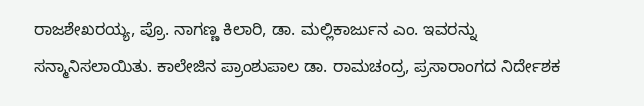ರಾಜಶೇಖರಯ್ಯ, ಪ್ರೊ. ನಾಗಣ್ಣ ಕಿಲಾರಿ, ಡಾ. ಮಲ್ಲಿಕಾರ್ಜುನ ಎಂ. ಇವರನ್ನು ಸನ್ಮಾನಿಸಲಾಯಿತು. ಕಾಲೇಜಿನ ಪ್ರಾಂಶುಪಾಲ ಡಾ. ರಾಮಚಂದ್ರ, ಪ್ರಸಾರಾಂಗದ ನಿರ್ದೇಶಕ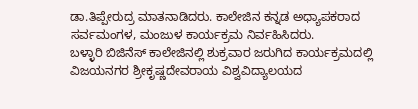ಡಾ.ತಿಪ್ಪೇರುದ್ರ ಮಾತನಾಡಿದರು. ಕಾಲೇಜಿನ ಕನ್ನಡ ಅಧ್ಯಾಪಕರಾದ ಸರ್ವಮಂಗಳ, ಮಂಜುಳ ಕಾರ್ಯಕ್ರಮ ನಿರ್ವಹಿಸಿದರು.
ಬಳ್ಳಾರಿ ಬಿಜಿನೆಸ್ ಕಾಲೇಜಿನಲ್ಲಿ ಶುಕ್ರವಾರ ಜರುಗಿದ ಕಾರ್ಯಕ್ರಮದಲ್ಲಿ ವಿಜಯನಗರ ಶ್ರೀಕೃಷ್ಣದೇವರಾಯ ವಿಶ್ವವಿದ್ಯಾಲಯದ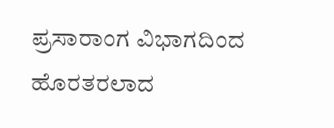ಪ್ರಸಾರಾಂಗ ವಿಭಾಗದಿಂದ ಹೊರತರಲಾದ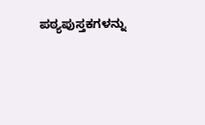ಪಠ್ಯಪುಸ್ತಕಗಳನ್ನು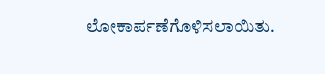ಲೋಕಾರ್ಪಣೆಗೊಳಿಸಲಾಯಿತು.